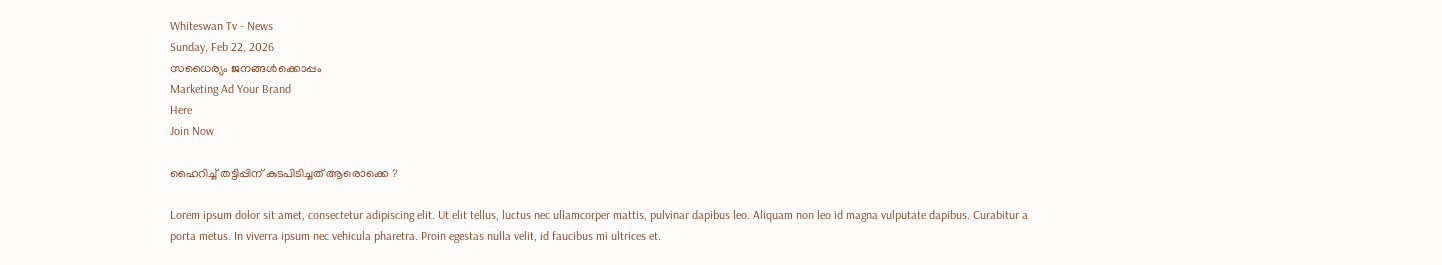Whiteswan Tv - News
Sunday, Feb 22, 2026
സധൈര്യം ജനങ്ങൾക്കൊപ്പം
Marketing Ad Your Brand
Here
Join Now

ഹൈറിച്ച് തട്ടിപ്പിന് കുടപിടിച്ചത് ആരൊക്കെ ?

Lorem ipsum dolor sit amet, consectetur adipiscing elit. Ut elit tellus, luctus nec ullamcorper mattis, pulvinar dapibus leo. Aliquam non leo id magna vulputate dapibus. Curabitur a porta metus. In viverra ipsum nec vehicula pharetra. Proin egestas nulla velit, id faucibus mi ultrices et.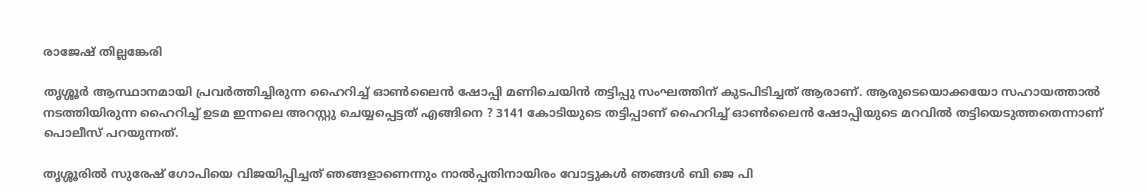രാജേഷ് തില്ലങ്കേരി

തൃശ്ശൂര്‍ ആസ്ഥാനമായി പ്രവര്‍ത്തിച്ചിരുന്ന ഹൈറിച്ച് ഓണ്‍ലൈന്‍ ഷോപ്പി മണിചെയിന്‍ തട്ടിപ്പു സംഘത്തിന് കുടപിടിച്ചത് ആരാണ്. ആരുടെയൊക്കയോ സഹായത്താല്‍ നടത്തിയിരുന്ന ഹൈറിച്ച് ഉടമ ഇന്നലെ അറസ്റ്റു ചെയ്യപ്പെട്ടത് എങ്ങിനെ ? 3141 കോടിയുടെ തട്ടിപ്പാണ് ഹൈറിച്ച് ഓണ്‍ലൈന്‍ ഷോപ്പിയുടെ മറവില്‍ തട്ടിയെടുത്തതെന്നാണ് പൊലീസ് പറയുന്നത്.

തൃശ്ശൂരില്‍ സുരേഷ് ഗോപിയെ വിജയിപ്പിച്ചത് ഞങ്ങളാണെന്നും നാല്‍പ്പതിനായിരം വോട്ടുകള്‍ ഞങ്ങള്‍ ബി ജെ പി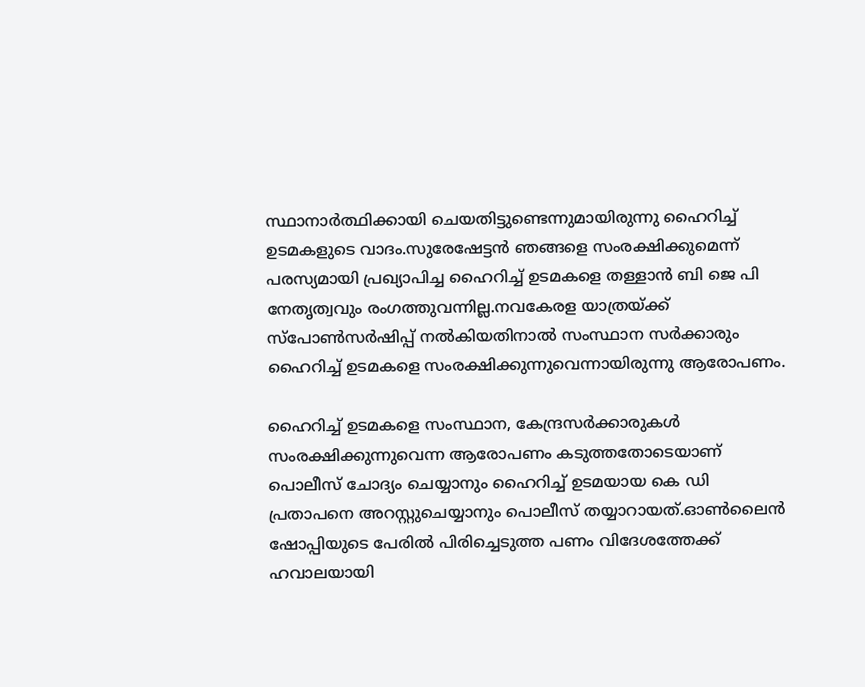സ്ഥാനാര്‍ത്ഥിക്കായി ചെയതിട്ടുണ്ടെന്നുമായിരുന്നു ഹൈറിച്ച് ഉടമകളുടെ വാദം.സുരേഷേട്ടന്‍ ഞങ്ങളെ സംരക്ഷിക്കുമെന്ന് പരസ്യമായി പ്രഖ്യാപിച്ച ഹൈറിച്ച് ഉടമകളെ തള്ളാന്‍ ബി ജെ പി നേതൃത്വവും രംഗത്തുവന്നില്ല.നവകേരള യാത്രയ്ക്ക് സ്പോണ്‍സര്‍ഷിപ്പ് നല്‍കിയതിനാല്‍ സംസ്ഥാന സര്‍ക്കാരും ഹൈറിച്ച് ഉടമകളെ സംരക്ഷിക്കുന്നുവെന്നായിരുന്നു ആരോപണം.

ഹൈറിച്ച് ഉടമകളെ സംസ്ഥാന, കേന്ദ്രസര്‍ക്കാരുകള്‍ സംരക്ഷിക്കുന്നുവെന്ന ആരോപണം കടുത്തതോടെയാണ് പൊലീസ് ചോദ്യം ചെയ്യാനും ഹൈറിച്ച് ഉടമയായ കെ ഡി പ്രതാപനെ അറസ്റ്റുചെയ്യാനും പൊലീസ് തയ്യാറായത്.ഓണ്‍ലൈന്‍ ഷോപ്പിയുടെ പേരില്‍ പിരിച്ചെടുത്ത പണം വിദേശത്തേക്ക് ഹവാലയായി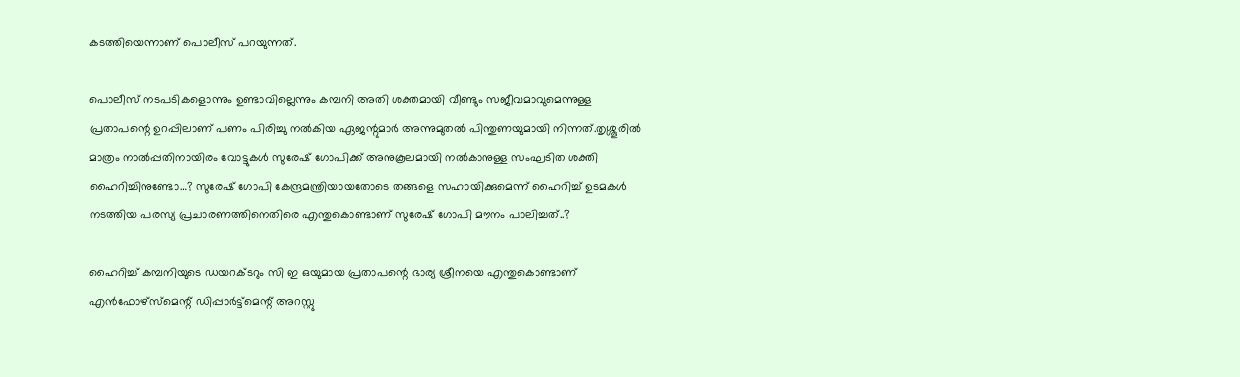കടത്തിയെന്നാണ് പൊലീസ് പറയുന്നത്.

പൊലീസ് നടപടികളൊന്നും ഉണ്ടാവില്ലെന്നും കമ്പനി അതി ശക്തമായി വീണ്ടും സജീവമാവുമെന്നുള്ള പ്രതാപന്റെ ഉറപ്പിലാണ് പണം പിരിച്ചു നല്‍കിയ ഏജന്റുമാര്‍ അന്നുമുതല്‍ പിന്തുണയുമായി നിന്നത്.തൃശ്ശൂരില്‍ മാത്രം നാല്‍പ്പതിനായിരം വോട്ടുകള്‍ സുരേഷ് ഗോപിക്ക് അനുകൂലമായി നല്‍കാനുള്ള സംഘടിത ശക്തി ഹൈറിച്ചിനുണ്ടോ…? സുരേഷ് ഗോപി കേന്ദ്രമന്ത്രിയായതോടെ തങ്ങളെ സഹായിക്കുമെന്ന് ഹൈറിച്ച് ഉടമകള്‍ നടത്തിയ പരസ്യ പ്രചാരണത്തിനെതിരെ എന്തുകൊണ്ടാണ് സുരേഷ് ഗോപി മൗനം പാലിച്ചത്..?

ഹൈറിച്ച് കമ്പനിയുടെ ഡയറക്ടറും സി ഇ ഒയുമായ പ്രതാപന്റെ ഭാര്യ ശ്രീനയെ എന്തുകൊണ്ടാണ് എന്‍ഫോഴ്സ്മെന്റ് ഡിപ്പാര്‍ട്ട്മെന്റ് അറസ്റ്റു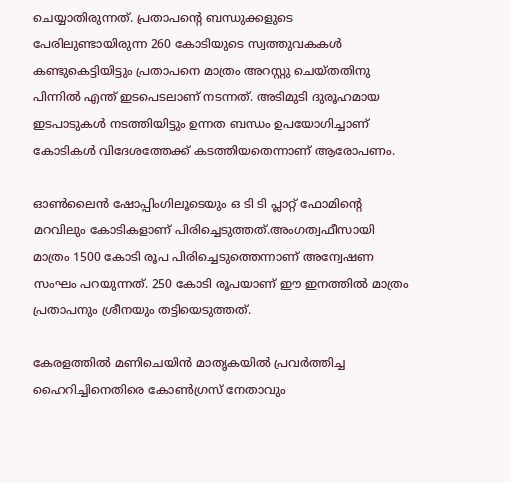ചെയ്യാതിരുന്നത്. പ്രതാപന്റെ ബന്ധുക്കളുടെ പേരിലുണ്ടായിരുന്ന 260 കോടിയുടെ സ്വത്തുവകകള്‍ കണ്ടുകെട്ടിയിട്ടും പ്രതാപനെ മാത്രം അറസ്റ്റു ചെയ്തതിനു പിന്നില്‍ എന്ത് ഇടപെടലാണ് നടന്നത്. അടിമുടി ദുരൂഹമായ ഇടപാടുകള്‍ നടത്തിയിട്ടും ഉന്നത ബന്ധം ഉപയോഗിച്ചാണ് കോടികള്‍ വിദേശത്തേക്ക് കടത്തിയതെന്നാണ് ആരോപണം.

ഓണ്‍ലൈന്‍ ഷോപ്പിംഗിലൂടെയും ഒ ടി ടി പ്ലാറ്റ് ഫോമിന്റെ മറവിലും കോടികളാണ് പിരിച്ചെടുത്തത്.അംഗത്വഫീസായി മാത്രം 1500 കോടി രൂപ പിരിച്ചെടുത്തെന്നാണ് അന്വേഷണ സംഘം പറയുന്നത്. 250 കോടി രൂപയാണ് ഈ ഇനത്തില്‍ മാത്രം പ്രതാപനും ശ്രീനയും തട്ടിയെടുത്തത്.

കേരളത്തില്‍ മണിചെയിന്‍ മാതൃകയില്‍ പ്രവര്‍ത്തിച്ച ഹൈറിച്ചിനെതിരെ കോണ്‍ഗ്രസ് നേതാവും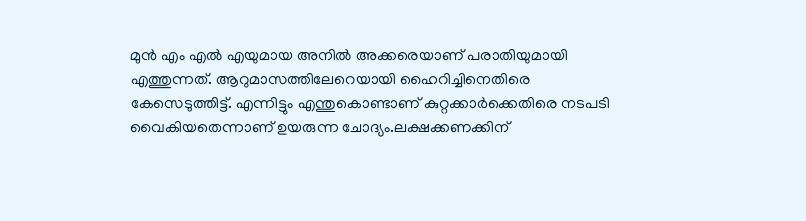മുന്‍ എം എല്‍ എയുമായ അനില്‍ അക്കരെയാണ് പരാതിയുമായി എത്തുന്നത്. ആറുമാസത്തിലേറെയായി ഹൈറിച്ചിനെതിരെ കേസെടുത്തിട്ട്. എന്നിട്ടും എന്തുകൊണ്ടാണ് കുറ്റക്കാര്‍ക്കെതിരെ നടപടി വൈകിയതെന്നാണ് ഉയരുന്ന ചോദ്യം.ലക്ഷക്കണക്കിന്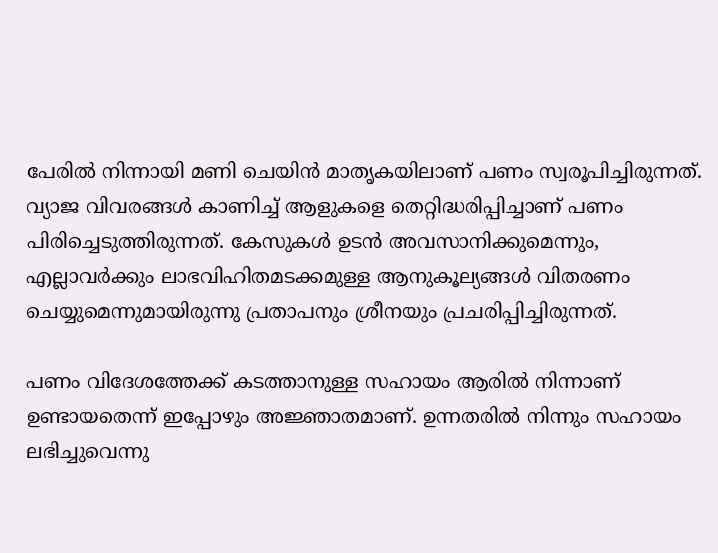പേരില്‍ നിന്നായി മണി ചെയിന്‍ മാതൃകയിലാണ് പണം സ്വരൂപിച്ചിരുന്നത്. വ്യാജ വിവരങ്ങള്‍ കാണിച്ച് ആളുകളെ തെറ്റിദ്ധരിപ്പിച്ചാണ് പണം പിരിച്ചെടുത്തിരുന്നത്. കേസുകള്‍ ഉടന്‍ അവസാനിക്കുമെന്നും, എല്ലാവര്‍ക്കും ലാഭവിഹിതമടക്കമുള്ള ആനുകൂല്യങ്ങള്‍ വിതരണം ചെയ്യുമെന്നുമായിരുന്നു പ്രതാപനും ശ്രീനയും പ്രചരിപ്പിച്ചിരുന്നത്.

പണം വിദേശത്തേക്ക് കടത്താനുള്ള സഹായം ആരില്‍ നിന്നാണ് ഉണ്ടായതെന്ന് ഇപ്പോഴും അജ്ഞാതമാണ്. ഉന്നതരില്‍ നിന്നും സഹായം ലഭിച്ചുവെന്നു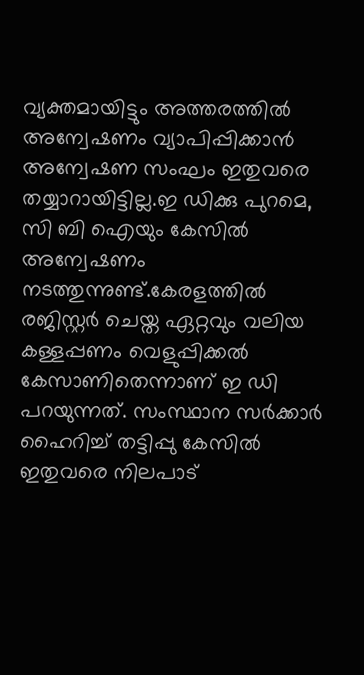വ്യക്തമായിട്ടും അത്തരത്തില്‍ അന്വേഷണം വ്യാപിപ്പിക്കാന്‍ അന്വേഷണ സംഘം ഇതുവരെ തയ്യാറായിട്ടില്ല.ഇ ഡിക്കു പുറമെ, സി ബി ഐയും കേസില്‍ അന്വേഷണം നടത്തുന്നുണ്ട്.കേരളത്തില്‍ രജിസ്റ്റര്‍ ചെയ്ത ഏറ്റവും വലിയ കള്ളപ്പണം വെളുപ്പിക്കല്‍ കേസാണിതെന്നാണ് ഇ ഡി പറയുന്നത്. സംസ്ഥാന സര്‍ക്കാര്‍ ഹൈറിച്ച് തട്ടിപ്പു കേസില്‍ ഇതുവരെ നിലപാട്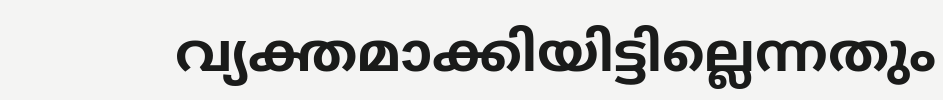വ്യക്തമാക്കിയിട്ടില്ലെന്നതും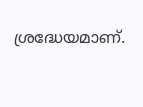ശ്രദ്ധേയമാണ്.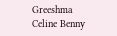Greeshma Celine Benny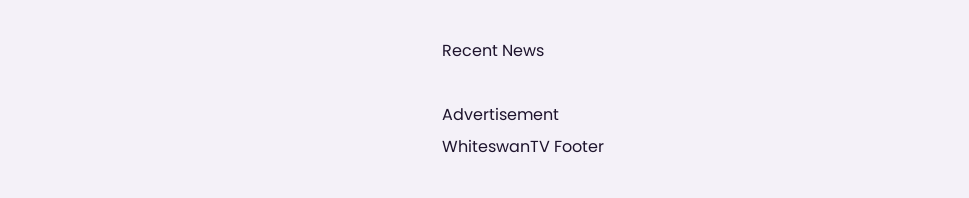Recent News

Advertisement
WhiteswanTV Footer